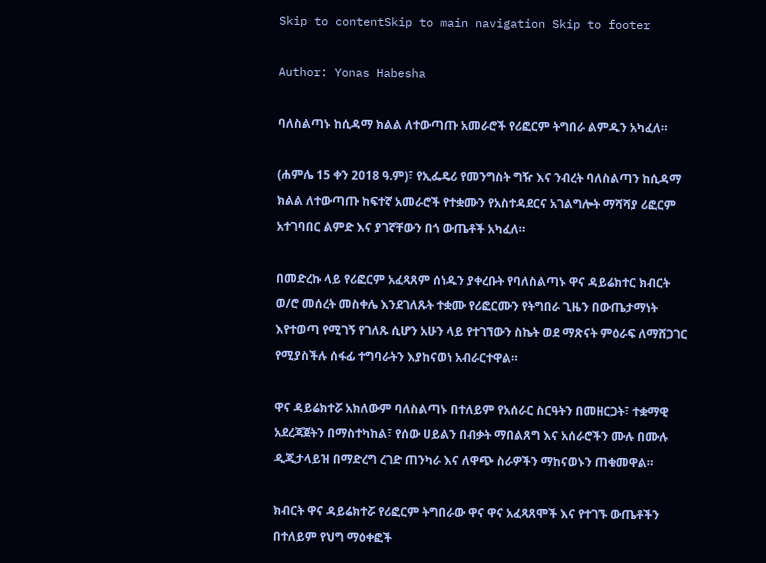Skip to contentSkip to main navigation Skip to footer

Author: Yonas Habesha

ባለስልጣኑ ከሲዳማ ክልል ለተውጣጡ አመራሮች የሪፎርም ትግበራ ልምዱን አካፈለ።

(ሐምሌ 15 ቀን 2018 ዓ.ም)፣ የኢፌዴሪ የመንግስት ግዥ እና ንብረት ባለስልጣን ከሲዳማ ክልል ለተውጣጡ ከፍተኛ አመራሮች የተቋሙን የአስተዳደርና አገልግሎት ማሻሻያ ሪፎርም አተገባበር ልምድ እና ያገኛቸውን በጎ ውጤቶች አካፈለ።

በመድረኩ ላይ የሪፎርም አፈጻጸም ሰነዱን ያቀረቡት የባለስልጣኑ ዋና ዳይሬክተር ክብርት ወ/ሮ መሰረት መስቀሌ እንደገለጹት ተቋሙ የሪፎርሙን የትግበራ ጊዜን በውጤታማነት እየተወጣ የሚገኝ የገለጹ ሲሆን አሁን ላይ የተገኘውን ስኬት ወደ ማጽናት ምዕራፍ ለማሸጋገር የሚያስችሉ ሰፋፊ ተግባራትን እያከናወነ አብራርተዋል።

ዋና ዳይሬክተሯ አክለውም ባለስልጣኑ በተለይም የአሰራር ስርዓትን በመዘርጋት፣ ተቋማዊ አደረጃጀትን በማስተካከል፣ የሰው ሀይልን በብቃት ማበልጸግ እና አሰራሮችን ሙሉ በሙሉ ዲጂታላይዝ በማድረግ ረገድ ጠንካራ እና ለዋጭ ስራዎችን ማከናወኑን ጠቁመዋል።

ክብርት ዋና ዳይሬክተሯ የሪፎርም ትግበራው ዋና ዋና አፈጻጸሞች እና የተገኙ ውጤቶችን በተለይም የህግ ማዕቀፎች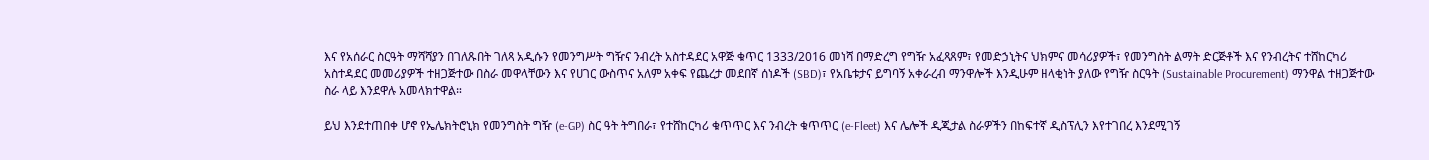እና የአሰራር ስርዓት ማሻሻያን በገለጹበት ገለጻ አዲሱን የመንግሥት ግዥና ንብረት አስተዳደር አዋጅ ቁጥር 1333/2016 መነሻ በማድረግ የግዥ አፈጻጸም፣ የመድኃኒትና ህክምና መሳሪያዎች፣ የመንግስት ልማት ድርጅቶች እና የንብረትና ተሸከርካሪ አስተዳደር መመሪያዎች ተዘጋጅተው በስራ መዋላቸውን እና የሀገር ውስጥና አለም አቀፍ የጨረታ መደበኛ ሰነዶች (SBD)፣ የአቤቱታና ይግባኝ አቀራረብ ማንዋሎች እንዲሁም ዘላቂነት ያለው የግዥ ስርዓት (Sustainable Procurement) ማንዋል ተዘጋጅተው ስራ ላይ እንደዋሉ አመላክተዋል።

ይህ እንደተጠበቀ ሆኖ የኤሌክትሮኒክ የመንግስት ግዥ (e-GP) ስር ዓት ትግበራ፣ የተሸከርካሪ ቁጥጥር እና ንብረት ቁጥጥር (e-Fleet) እና ሌሎች ዲጂታል ስራዎችን በከፍተኛ ዲስፕሊን እየተገበረ እንደሚገኝ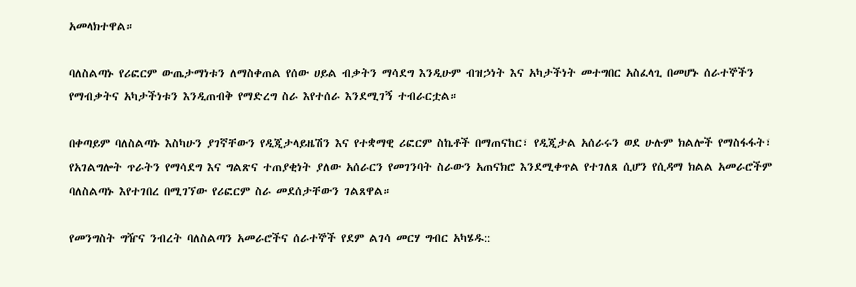አመላክተዋል።

ባለስልጣኑ የሪፎርም ውጤታማነቱን ለማስቀጠል የሰው ሀይል ብቃትን ማሳደግ እንዲሁም ብዝኃነት እና አካታችነት መተግበር አስፈላጊ በመሆኑ ሰራተኞችን የማብቃትና አካታችነቱን እንዲጠብቅ የማድረግ ስራ እየተሰራ እንደሚገኝ ተብራርቷል።

በቀጣይም ባለስልጣኑ እስካሁን ያገኛቸውን የዲጂታላይዜሽን እና የተቋማዊ ሪፎርም ስኬቶች በማጠናከር፣ የዲጂታል አሰራሩን ወደ ሁሉም ክልሎች የማስፋፋት፣ የአገልግሎት ጥራትን የማሳደግ እና ግልጽና ተጠያቂነት ያለው አሰራርን የመገንባት ስራውን አጠናክሮ እንደሚቀጥል የተገለጸ ሲሆን የሲዳማ ክልል አመራሮችም ባለስልጣኑ እየተገበረ በሚገኘው የሪፎርም ስራ መደሰታቸውን ገልጸዋል።

የመንግስት ግዥና ንብረት ባለስልጣን አመራሮችና ሰራተኞች የደም ልገሳ መርሃ ግብር አካሄዱ::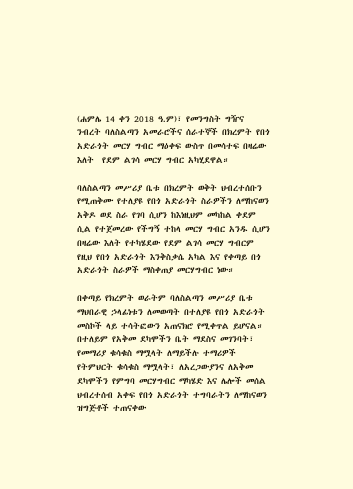(ሐምሌ 14 ቀን 2018 ዓ.ም)፣ የመንግስት ግዥና ንብረት ባለስልጣን አመራሮችና ሰራተኞች በክረምት የበጎ አድራጎት መርሃ ግብር ማዕቀፍ ውስጥ በመሳተፍ በዛሬው እለት  የደም ልገሳ መርሃ ግብር አካሂደዋል።

ባለስልጣን መሥሪያ ቤቱ በክረምት ወቅት ህብረተሰቡን የሚጠቅሙ የተለያዩ የበጎ አድራጎት ስራዎችን ለማከናወን አቅዶ ወደ ስራ የገባ ሲሆን ከእነዚህም መካከል ቀደም ሲል የተጀመረው የችግኝ ተከላ መርሃ ግብር አንዱ ሲሆን በዛሬው እለት የተካሄደው የደም ልገሳ መርሃ ግብርም የዚህ የበጎ አድራጎት እንቅስቃሴ አካል እና የቀጣይ በጎ አድራጎት ስራዎች ማስቀጠያ መርሃግብር ነው።

በቀጣይ የክረምት ወራትም ባለስልጣን መሥሪያ ቤቱ ማህበራዊ ኃላፊነቱን ለመወጣት በተለያዩ የበጎ አድራጎት መስኮች ላይ ተሳትፎውን አጠናክሮ የሚቀጥል ይሆናል። በተለይም የአቅመ ደካሞችን ቤት ማደስና መገንባት፣ የመማሪያ ቁሳቁስ ማሟላት ለማይችሉ ተማሪዎች የትምህርት ቁሳቁስ ማሟላት፣ ለአረጋውያንና ለአቅመ ደካሞችን የምግባ መርሃግብር ማካሄድ እና ሌሎች መሰል ህብረተሰብ አቀፍ የበጎ አድራጎት ተግባራትን ለማከናወን ዝግጅቶች ተጠናቀው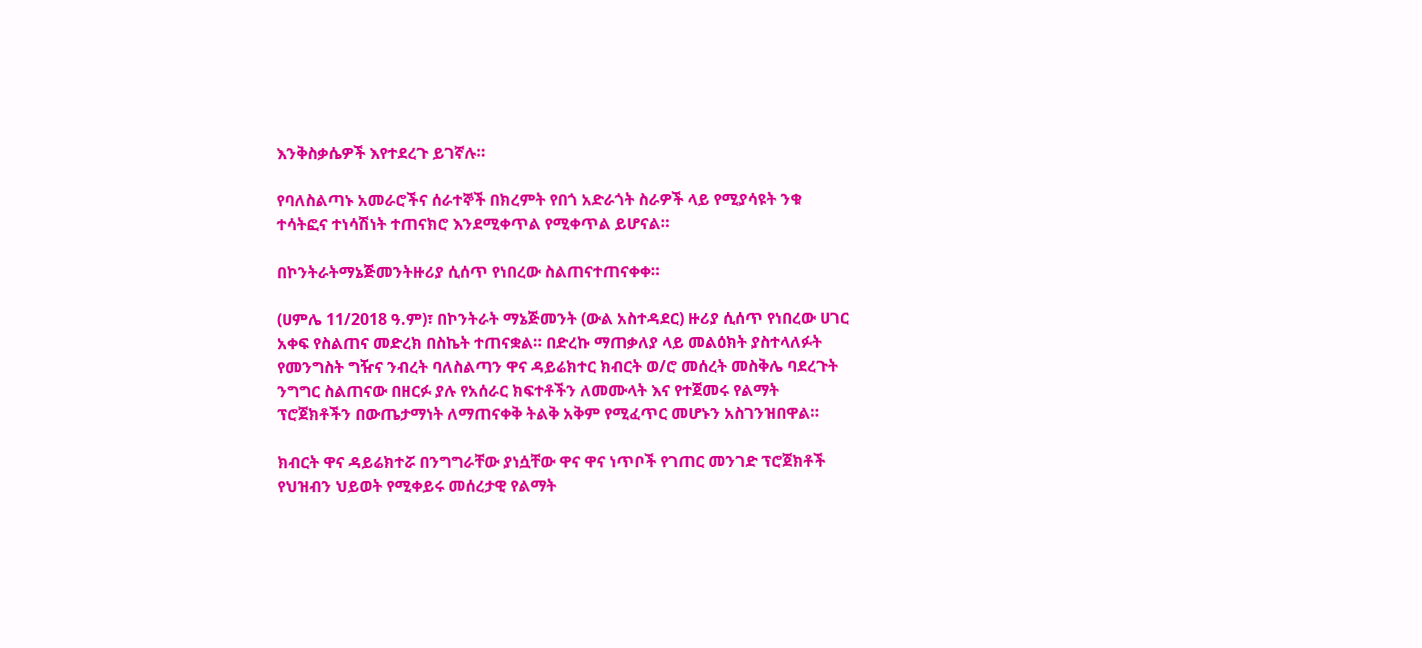እንቅስቃሴዎች እየተደረጉ ይገኛሉ።

የባለስልጣኑ አመራሮችና ሰራተኞች በክረምት የበጎ አድራጎት ስራዎች ላይ የሚያሳዩት ንቁ ተሳትፎና ተነሳሽነት ተጠናክሮ እንደሚቀጥል የሚቀጥል ይሆናል።

በኮንትራትማኔጅመንትዙሪያ ሲሰጥ የነበረው ስልጠናተጠናቀቀ።

(ሀምሌ 11/2018 ዓ.ም)፣ በኮንትራት ማኔጅመንት (ውል አስተዳደር) ዙሪያ ሲሰጥ የነበረው ሀገር አቀፍ የስልጠና መድረክ በስኬት ተጠናቋል። በድረኩ ማጠቃለያ ላይ መልዕክት ያስተላለፉት የመንግስት ግዥና ንብረት ባለስልጣን ዋና ዳይሬክተር ክብርት ወ/ሮ መሰረት መስቅሌ ባደረጉት ንግግር ስልጠናው በዘርፉ ያሉ የአሰራር ክፍተቶችን ለመሙላት እና የተጀመሩ የልማት ፕሮጀክቶችን በውጤታማነት ለማጠናቀቅ ትልቅ አቅም የሚፈጥር መሆኑን አስገንዝበዋል።

ክብርት ዋና ዳይሬክተሯ በንግግራቸው ያነሷቸው ዋና ዋና ነጥቦች የገጠር መንገድ ፕሮጀክቶች የህዝብን ህይወት የሚቀይሩ መሰረታዊ የልማት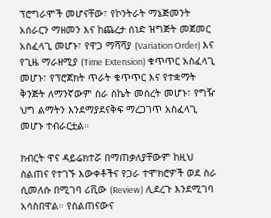ፕሮግራሞች መሆናቸው፣ የኮንትራት ማኔጅመንት አሰራርን ማዘመን እና ከጨረታ ሰነድ ዝግጅት መጀመር አስፈላጊ መሆኑ፣ የዋጋ ማሻሻያ (Variation Order) እና የጊዜ ማራዘሚያ (Time Extension) ቁጥጥር አስፈላጊ መሆኑ፣ የፕሮጀክት ጥራት ቁጥጥር እና የተቋማት ቅንጅት ለማንኛውም ስራ ስኬት መሰረት መሆኑ፣ የግዥ ህግ ልማትን እንደማያደናቅፍ ማረጋገጥ አስፈላጊ መሆኑ ተብራርቷል።

ክብርት ዋና ዳይሬክተሯ በማጠቃለያቸውም ከዚህ ስልጠና የተገኙ እውቀቶችና የጋራ ተሞክሮዎች ወደ ስራ ሲመለሱ በሚገባ ሪቪው (Review) ሊደረጉ እንደሚገባ አሳስበዋል። የስልጠናውና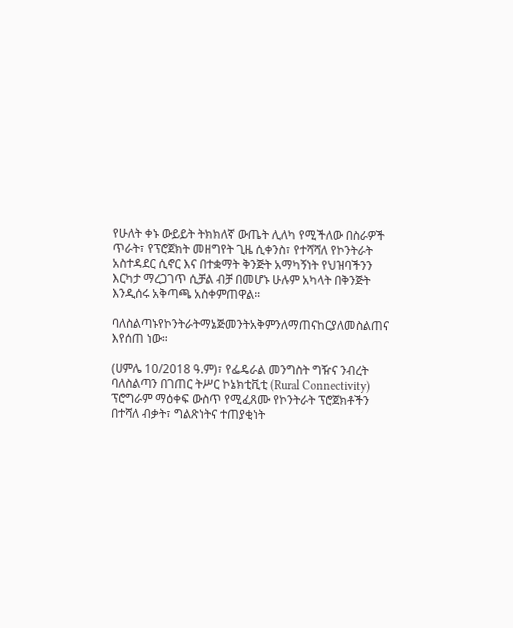የሁለት ቀኑ ውይይት ትክክለኛ ውጤት ሊለካ የሚችለው በስራዎች ጥራት፣ የፕሮጀክት መዘግየት ጊዜ ሲቀንስ፣ የተሻሻለ የኮንትራት አስተዳደር ሲኖር እና በተቋማት ቅንጅት አማካኝነት የህዝባችንን እርካታ ማረጋገጥ ሲቻል ብቻ በመሆኑ ሁሉም አካላት በቅንጅት እንዲሰሩ አቅጣጫ አስቀምጠዋል።

ባለስልጣኑየኮንትራትማኔጅመንትአቅምንለማጠናከርያለመስልጠና እየሰጠ ነው።

(ሀምሌ 10/2018 ዓ.ም)፣ የፌዴራል መንግስት ግዥና ንብረት ባለስልጣን በገጠር ትሥር ኮኔክቲቪቲ (Rural Connectivity) ፕሮግራም ማዕቀፍ ውስጥ የሚፈጸሙ የኮንትራት ፕሮጀክቶችን በተሻለ ብቃት፣ ግልጽነትና ተጠያቂነት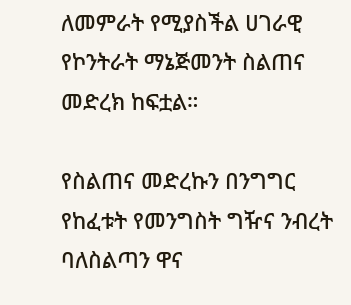ለመምራት የሚያስችል ሀገራዊ የኮንትራት ማኔጅመንት ስልጠና መድረክ ከፍቷል።

የስልጠና መድረኩን በንግግር የከፈቱት የመንግስት ግዥና ንብረት ባለስልጣን ዋና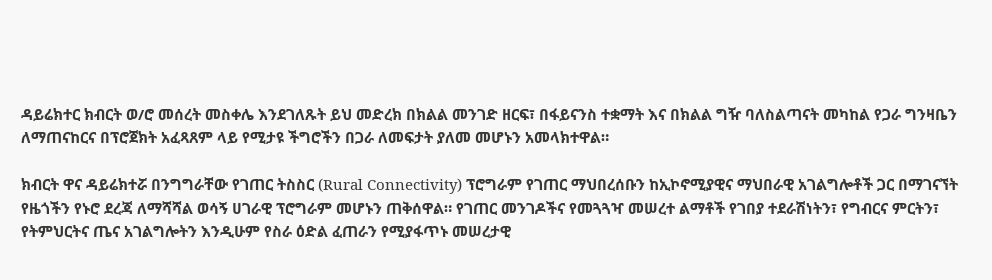ዳይሬክተር ክብርት ወ/ሮ መሰረት መስቀሌ እንደገለጹት ይህ መድረክ በክልል መንገድ ዘርፍ፣ በፋይናንስ ተቋማት እና በክልል ግዥ ባለስልጣናት መካከል የጋራ ግንዛቤን ለማጠናከርና በፕሮጀክት አፈጻጸም ላይ የሚታዩ ችግሮችን በጋራ ለመፍታት ያለመ መሆኑን አመላክተዋል።

ክብርት ዋና ዳይሬክተሯ በንግግራቸው የገጠር ትስስር (Rural Connectivity) ፕሮግራም የገጠር ማህበረሰቡን ከኢኮኖሚያዊና ማህበራዊ አገልግሎቶች ጋር በማገናኘት የዜጎችን የኑሮ ደረጃ ለማሻሻል ወሳኝ ሀገራዊ ፕሮግራም መሆኑን ጠቅሰዋል። የገጠር መንገዶችና የመጓጓዣ መሠረተ ልማቶች የገበያ ተደራሽነትን፣ የግብርና ምርትን፣ የትምህርትና ጤና አገልግሎትን እንዲሁም የስራ ዕድል ፈጠራን የሚያፋጥኑ መሠረታዊ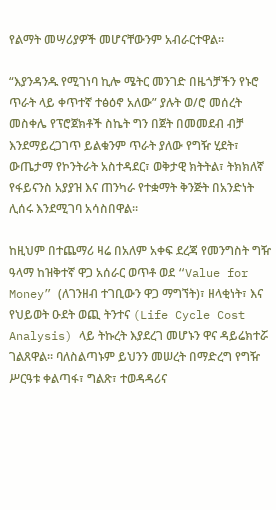የልማት መሣሪያዎች መሆናቸውንም አብራርተዋል።

“እያንዳንዱ የሚገነባ ኪሎ ሜትር መንገድ በዜጎቻችን የኑሮ ጥራት ላይ ቀጥተኛ ተፅዕኖ አለው” ያሉት ወ/ሮ መሰረት መስቀሌ የፕሮጀክቶች ስኬት ግን በጀት በመመደብ ብቻ እንደማይረጋገጥ ይልቁንም ጥራት ያለው የግዥ ሂደት፣ ውጤታማ የኮንትራት አስተዳደር፣ ወቅታዊ ክትትል፣ ትክክለኛ የፋይናንስ አያያዝ እና ጠንካራ የተቋማት ቅንጅት በአንድነት ሊሰሩ እንደሚገባ አሳስበዋል።

ከዚህም በተጨማሪ ዛሬ በአለም አቀፍ ደረጃ የመንግስት ግዥ ዓላማ ከዝቅተኛ ዋጋ አሰራር ወጥቶ ወደ “Value for Money” (ለገንዘብ ተገቢውን ዋጋ ማግኘት)፣ ዘላቂነት፣ እና የህይወት ዑደት ወጪ ትንተና (Life Cycle Cost Analysis) ላይ ትኩረት እያደረገ መሆኑን ዋና ዳይሬክተሯ ገልጸዋል። ባለስልጣኑም ይህንን መሠረት በማድረግ የግዥ ሥርዓቱ ቀልጣፋ፣ ግልጽ፣ ተወዳዳሪና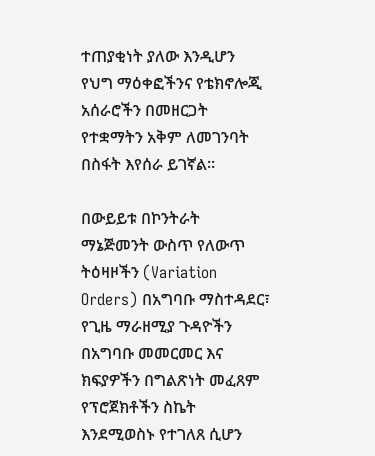ተጠያቂነት ያለው እንዲሆን የህግ ማዕቀፎችንና የቴክኖሎጂ አሰራሮችን በመዘርጋት የተቋማትን አቅም ለመገንባት በስፋት እየሰራ ይገኛል።

በውይይቱ በኮንትራት ማኔጅመንት ውስጥ የለውጥ ትዕዛዞችን (Variation Orders) በአግባቡ ማስተዳደር፣ የጊዜ ማራዘሚያ ጉዳዮችን በአግባቡ መመርመር እና ክፍያዎችን በግልጽነት መፈጸም የፕሮጀክቶችን ስኬት እንደሚወስኑ የተገለጸ ሲሆን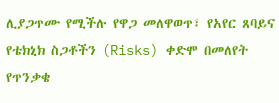ሊያጋጥሙ የሚችሉ የዋጋ መለዋወጥ፣ የአየር ጸባይና የቴክኒክ ስጋቶችን (Risks) ቀድሞ በመለየት የጥንቃቄ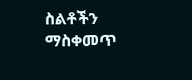ስልቶችን ማስቀመጥ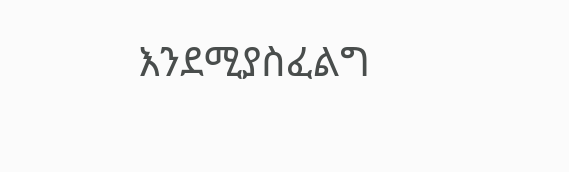እንደሚያስፈልግ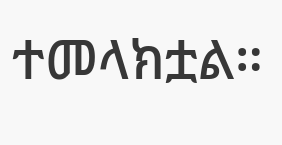ተመላክቷል።